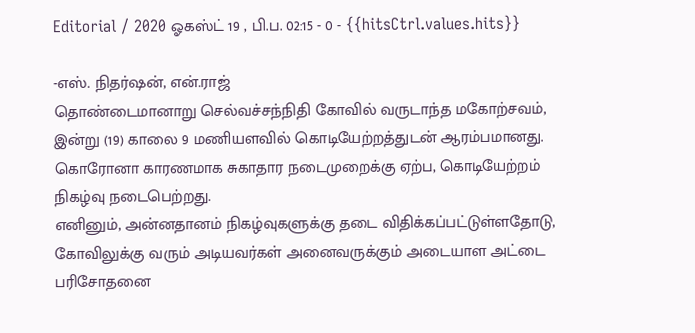Editorial / 2020 ஓகஸ்ட் 19 , பி.ப. 02:15 - 0 - {{hitsCtrl.values.hits}}

-எஸ். நிதர்ஷன், என்.ராஜ்
தொண்டைமானாறு செல்வச்சந்நிதி கோவில் வருடாந்த மகோற்சவம், இன்று (19) காலை 9 மணியளவில் கொடியேற்றத்துடன் ஆரம்பமானது.
கொரோனா காரணமாக சுகாதார நடைமுறைக்கு ஏற்ப, கொடியேற்றம் நிகழ்வு நடைபெற்றது.
எனினும், அன்னதானம் நிகழ்வுகளுக்கு தடை விதிக்கப்பட்டுள்ளதோடு, கோவிலுக்கு வரும் அடியவர்கள் அனைவருக்கும் அடையாள அட்டை பரிசோதனை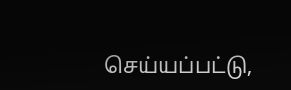செய்யப்பட்டு,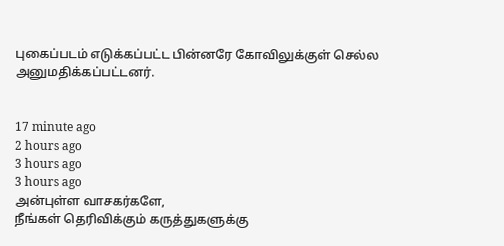புகைப்படம் எடுக்கப்பட்ட பின்னரே கோவிலுக்குள் செல்ல அனுமதிக்கப்பட்டனர்.


17 minute ago
2 hours ago
3 hours ago
3 hours ago
அன்புள்ள வாசகர்களே,
நீங்கள் தெரிவிக்கும் கருத்துகளுக்கு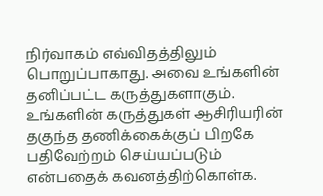நிர்வாகம் எவ்விதத்திலும் பொறுப்பாகாது. அவை உங்களின் தனிப்பட்ட கருத்துகளாகும். உங்களின் கருத்துகள் ஆசிரியரின் தகுந்த தணிக்கைக்குப் பிறகே பதிவேற்றம் செய்யப்படும் என்பதைக் கவனத்திற்கொள்க.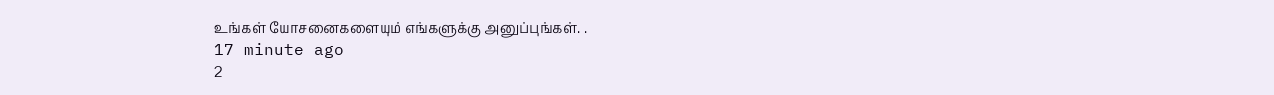உங்கள் யோசனைகளையும் எங்களுக்கு அனுப்புங்கள். .
17 minute ago
2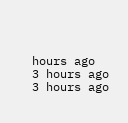hours ago
3 hours ago
3 hours ago